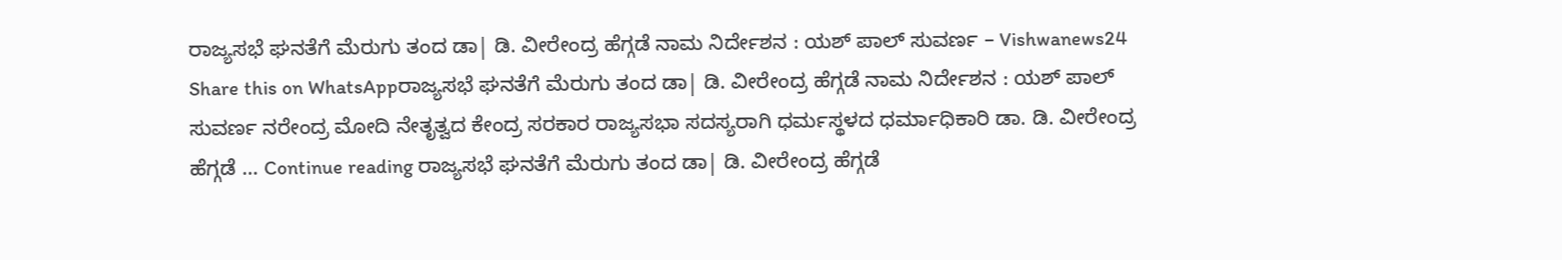ರಾಜ್ಯಸಭೆ ಘನತೆಗೆ ಮೆರುಗು ತಂದ ಡಾ| ಡಿ. ವೀರೇಂದ್ರ ಹೆಗ್ಗಡೆ ನಾಮ ನಿರ್ದೇಶನ : ಯಶ್ ಪಾಲ್ ಸುವರ್ಣ – Vishwanews24
Share this on WhatsAppರಾಜ್ಯಸಭೆ ಘನತೆಗೆ ಮೆರುಗು ತಂದ ಡಾ| ಡಿ. ವೀರೇಂದ್ರ ಹೆಗ್ಗಡೆ ನಾಮ ನಿರ್ದೇಶನ : ಯಶ್ ಪಾಲ್ ಸುವರ್ಣ ನರೇಂದ್ರ ಮೋದಿ ನೇತೃತ್ವದ ಕೇಂದ್ರ ಸರಕಾರ ರಾಜ್ಯಸಭಾ ಸದಸ್ಯರಾಗಿ ಧರ್ಮಸ್ಥಳದ ಧರ್ಮಾಧಿಕಾರಿ ಡಾ. ಡಿ. ವೀರೇಂದ್ರ ಹೆಗ್ಗಡೆ … Continue reading ರಾಜ್ಯಸಭೆ ಘನತೆಗೆ ಮೆರುಗು ತಂದ ಡಾ| ಡಿ. ವೀರೇಂದ್ರ ಹೆಗ್ಗಡೆ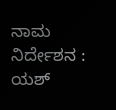ನಾಮ ನಿರ್ದೇಶನ : ಯಶ್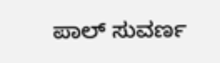ಪಾಲ್ ಸುವರ್ಣ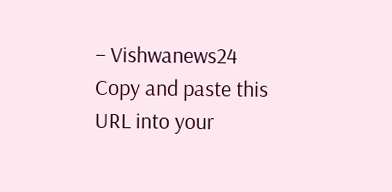– Vishwanews24
Copy and paste this URL into your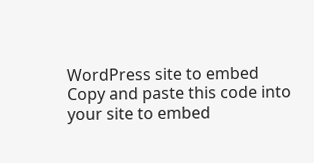WordPress site to embed
Copy and paste this code into your site to embed